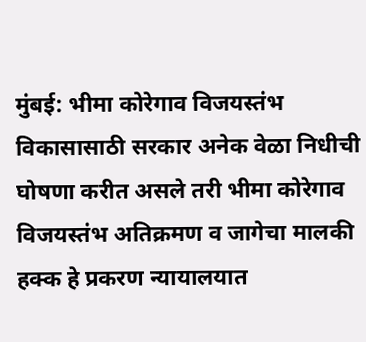मुंबई: भीमा कोरेगाव विजयस्तंभ विकासासाठी सरकार अनेक वेळा निधीची घोषणा करीत असले तरी भीमा कोरेगाव विजयस्तंभ अतिक्रमण व जागेचा मालकी हक्क हे प्रकरण न्यायालयात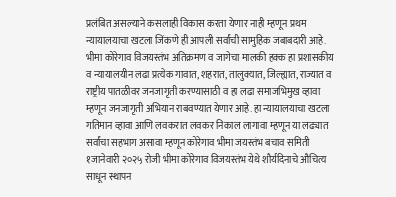प्रलंबित असल्याने कसलाही विकास करता येणार नाही म्हणून प्रथम न्यायालयाचा खटला जिंकणे ही आपली सर्वांची सामुहिक जबाबदारी आहे. भीमा कोरेगाव विजयस्तंभ अतिक्रमण व जागेचा मालकी हक्क हा प्रशासकीय व न्यायालयीन लढा प्रत्येक गावात, शहरात, तालुक्यात, जिल्ह्यात, राज्यात व राष्ट्रीय पातळीवर जनजागृती करण्यासाठी व हा लढा समाजभिमुख व्हावा म्हणून जनजागृती अभियान राबवण्यात येणार आहे. हा न्यायालयाचा खटला गतिमान व्हावा आणि लवकरात लवकर निकाल लागावा म्हणून या लढ्यात सर्वांचा सहभाग असावा म्हणून कोरेगाव भीमा जयस्तंभ बचाव समिती १जानेवारी २०२५ रोजी भीमा कोरेगाव विजयस्तंभ येथे शौर्यदिनाचे औचित्य साधून स्थापन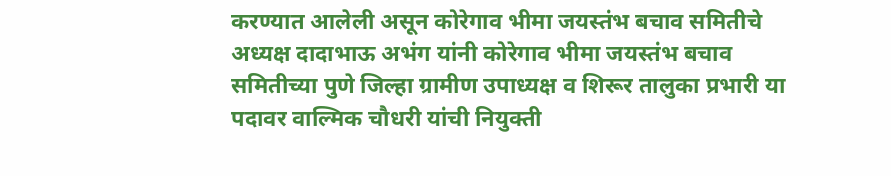करण्यात आलेली असून कोरेगाव भीमा जयस्तंभ बचाव समितीचे अध्यक्ष दादाभाऊ अभंग यांनी कोरेगाव भीमा जयस्तंभ बचाव समितीच्या पुणे जिल्हा ग्रामीण उपाध्यक्ष व शिरूर तालुका प्रभारी या पदावर वाल्मिक चौधरी यांची नियुक्ती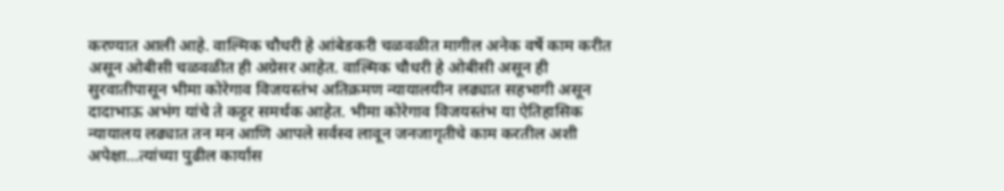करण्यात आली आहे. वाल्मिक चौधरी हे आंबेडकरी चळवळीत मागील अनेक वर्षे काम करीत असून ओबीसी चळवळीत ही अग्रेसर आहेत. वाल्मिक चौधरी हे ओबीसी असून ही सुरवातीपासून भीमा कोरेगाव विजयस्तंभ अतिक्रमण न्यायालयीन लढ्यात सहभागी असून दादाभाऊ अभंग यांचे ते कट्टर समर्थक आहेत. भीमा कोरेगाव विजयस्तंभ या ऐतिहासिक न्यायालय लढ्यात तन मन आणि आपले सर्वस्व लावून जनजागृतीचे काम करतील अशी अपेक्षा…त्यांच्या पुढील कार्यास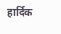हार्दिक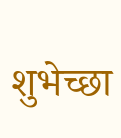शुभेच्छा